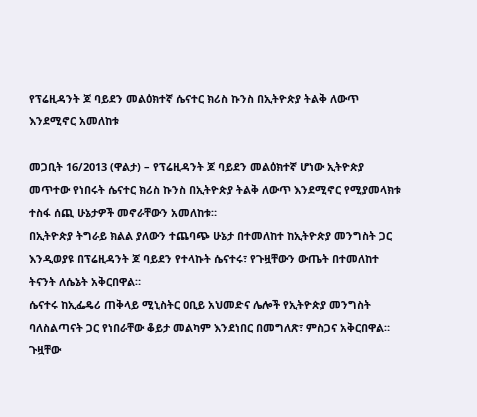የፕሬዚዳንት ጆ ባይደን መልዕክተኛ ሴናተር ክሪስ ኩንስ በኢትዮጵያ ትልቅ ለውጥ እንደሚኖር አመለከቱ

መጋቢት 16/2013 (ዋልታ) – የፕሬዚዳንት ጆ ባይደን መልዕክተኛ ሆነው ኢትዮጵያ መጥተው የነበሩት ሴናተር ክሪስ ኩንስ በኢትዮጵያ ትልቅ ለውጥ እንደሚኖር የሚያመላክቱ ተስፋ ሰጪ ሁኔታዎች መኖራቸውን አመለከቱ።
በኢትዮጵያ ትግራይ ክልል ያለውን ተጨባጭ ሁኔታ በተመለከተ ከኢትዮጵያ መንግስት ጋር እንዲወያዩ በፕሬዚዳንት ጆ ባይደን የተላኩት ሴናተሩ፣ የጉዟቸውን ውጤት በተመለከተ ትናንት ለሴኔት አቅርበዋል።
ሴናተሩ ከኢፌዴሪ ጠቅላይ ሚኒስትር ዐቢይ አህመድና ሌሎች የኢትዮጵያ መንግስት ባለስልጣናት ጋር የነበራቸው ቆይታ መልካም እንደነበር በመግለጽ፣ ምስጋና አቅርበዋል።
ጉዟቸው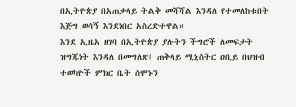በኢትዮጵያ በአጠቃላይ ትልቅ መሻሻል እንዳለ የተመለከቱበት እጅግ ወሳኝ እንደነበር አስረድተዋል።
እንደ ኢዜአ ዘገባ በኢትዮጵያ ያሉትን ችግሮች ለመፍታት ዝግጁነት እንዳለ በመግለጽ፤ ጠቅላይ ሚኒስትር ዐቢይ በህዝብ ተወካዮች ምክር ቤት ሰሞኑን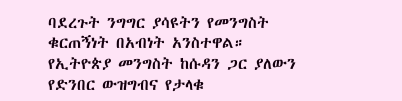ባደረጉት ንግግር ያሳዩትን የመንግስት ቁርጠኝነት በአብነት አንስተዋል።
የኢትዮጵያ መንግስት ከሱዳን ጋር ያለውን የድንበር ውዝግብና የታላቁ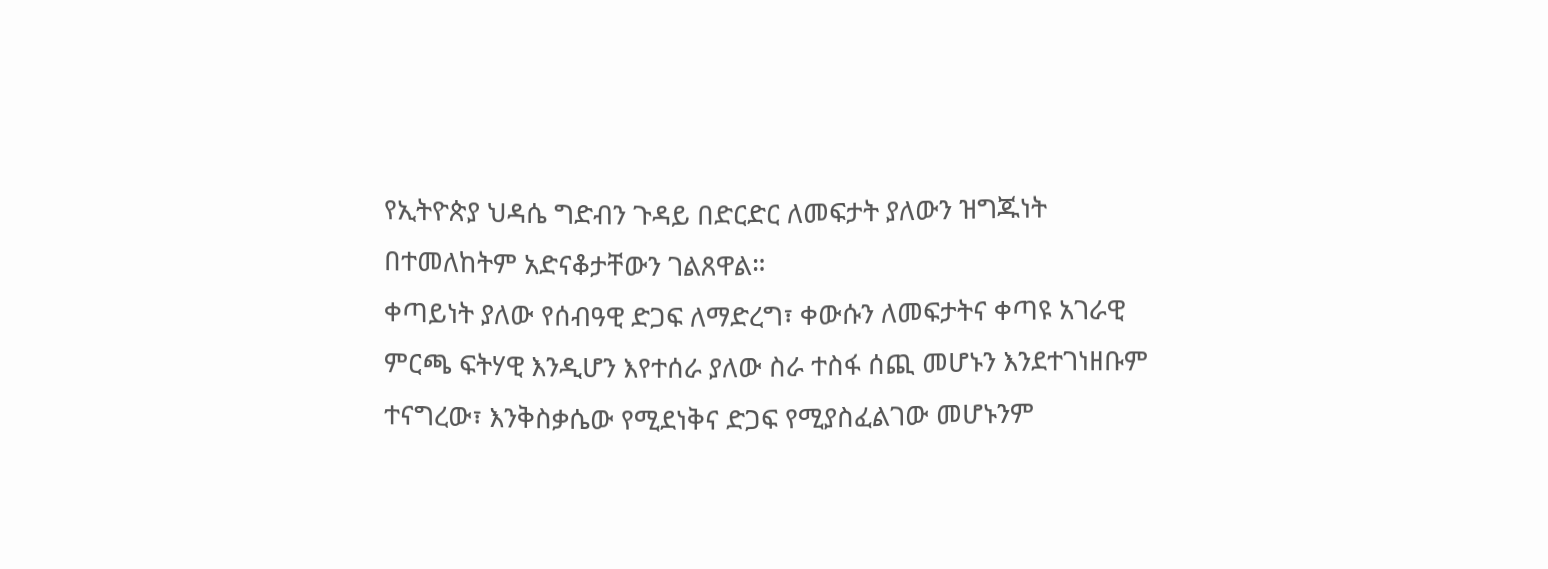የኢትዮጵያ ህዳሴ ግድብን ጉዳይ በድርድር ለመፍታት ያለውን ዝግጁነት በተመለከትም አድናቆታቸውን ገልጸዋል።
ቀጣይነት ያለው የሰብዓዊ ድጋፍ ለማድረግ፣ ቀውሱን ለመፍታትና ቀጣዩ አገራዊ ምርጫ ፍትሃዊ እንዲሆን እየተሰራ ያለው ስራ ተስፋ ሰጪ መሆኑን እንደተገነዘቡም ተናግረው፣ እንቅስቃሴው የሚደነቅና ድጋፍ የሚያስፈልገው መሆኑንም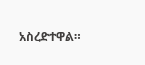አስረድተዋል።